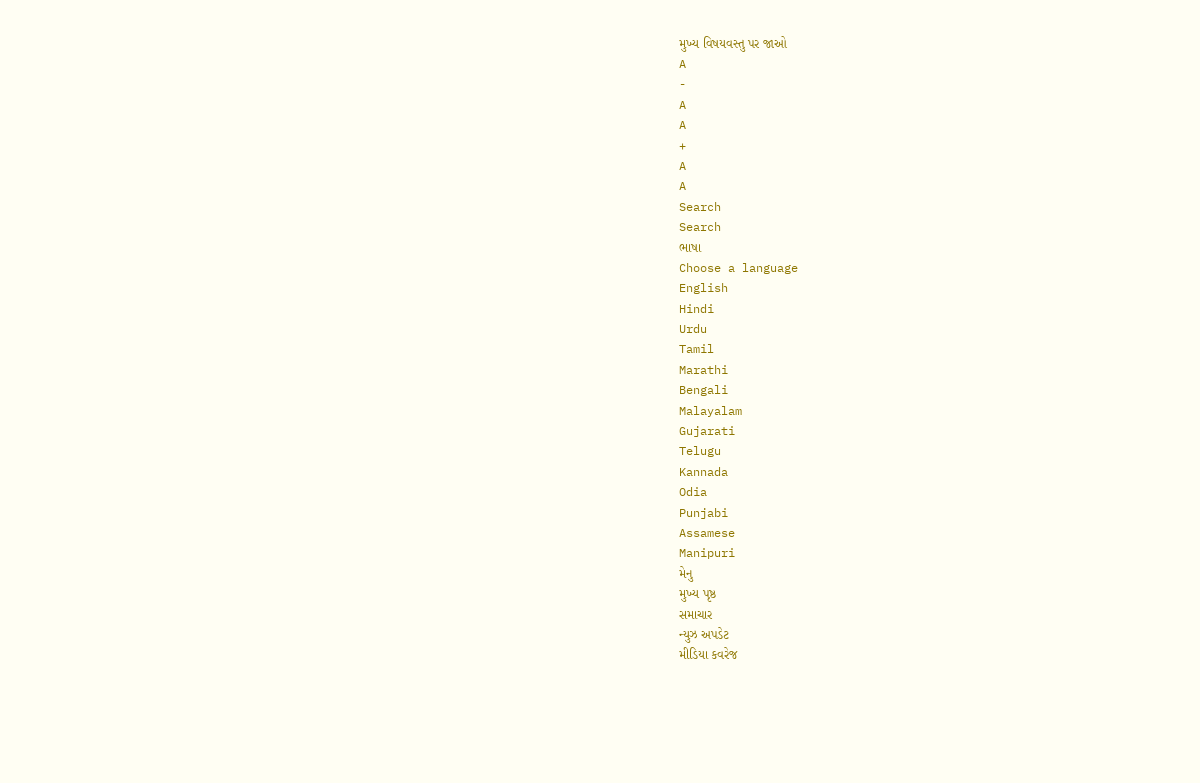મુખ્ય વિષયવસ્તુ પર જાઓ
A
-
A
A
+
A
A
Search
Search
ભાષા
Choose a language
English
Hindi
Urdu
Tamil
Marathi
Bengali
Malayalam
Gujarati
Telugu
Kannada
Odia
Punjabi
Assamese
Manipuri
મેનુ
મુખ્ય પૃષ્ઠ
સમાચાર
ન્યુઝ અપડેટ
મીડિયા કવરેજ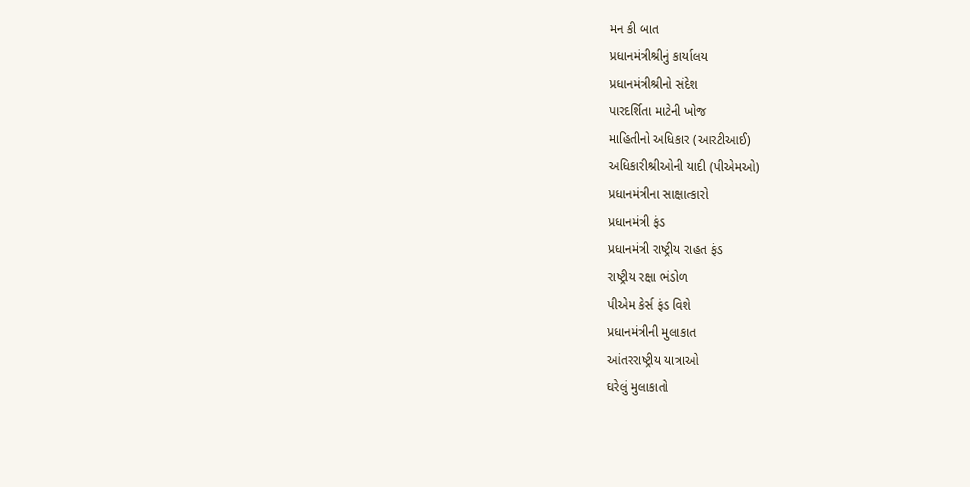મન કી બાત
પ્રધાનમંત્રીશ્રીનું કાર્યાલય
પ્રધાનમંત્રીશ્રીનો સંદેશ
પારદર્શિતા માટેની ખોજ
માહિતીનો અધિકાર (આરટીઆઈ)
અધિકારીશ્રીઓની યાદી (પીએમઓ)
પ્રધાનમંત્રીના સાક્ષાત્કારો
પ્રધાનમંત્રી ફંડ
પ્રધાનમંત્રી રાષ્ટ્રીય રાહત ફંડ
રાષ્ટ્રીય રક્ષા ભંડોળ
પીએમ કેર્સ ફંડ વિશે
પ્રધાનમંત્રીની મુલાકાત
આંતરરાષ્ટ્રીય યાત્રાઓ
ઘરેલું મુલાકાતો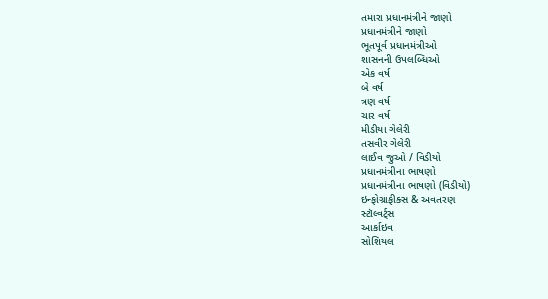તમારા પ્રધાનમંત્રીને જાણો
પ્રધાનમંત્રીને જાણો
ભૂતપૂર્વ પ્રધાનમંત્રીઓ
શાસનની ઉપલબ્ધિઓ
એક વર્ષ
બે વર્ષ
ત્રણ વર્ષ
ચાર વર્ષ
મીડીયા ગેલેરી
તસવીર ગેલેરી
લાઈવ જુઓ / વિડીયો
પ્રધાનમંત્રીના ભાષણો
પ્રધાનમંત્રીના ભાષણો (વિડીયો)
ઇન્ફોગ્રાફીક્સ & અવતરણ
સ્ટૉલ્વર્ટ્સ
આર્કાઇવ
સોશિયલ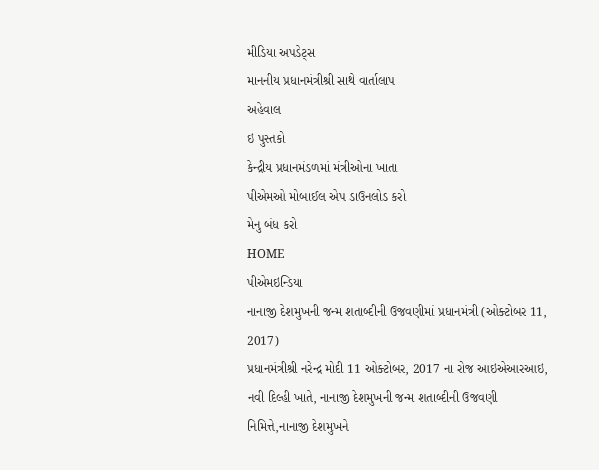મીડિયા અપડેટ્સ
માનનીય પ્રધાનમંત્રીશ્રી સાથે વાર્તાલાપ
અહેવાલ
ઇ પુસ્તકો
કેન્દ્રીય પ્રધાનમંડળમાં મંત્રીઓના ખાતા
પીએમઓ મોબાઈલ એપ ડાઉનલોડ કરો
મેનુ બંધ કરો
HOME
પીએમઇન્ડિયા
નાનાજી દેશમુખની જન્મ શતાબ્દીની ઉજવણીમાં પ્રધાનમંત્રી (ઓક્ટોબર 11, 2017)
પ્રધાનમંત્રીશ્રી નરેન્દ્ર મોદી 11 ઓક્ટોબર, 2017 ના રોજ આઇએઆરઆઇ, નવી દિલ્હી ખાતે, નાનાજી દેશમુખની જન્મ શતાબ્દીની ઉજવણી નિમિત્તે,નાનાજી દેશમુખને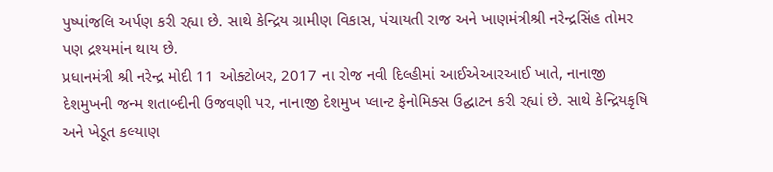પુષ્પાંજલિ અર્પણ કરી રહ્યા છે. સાથે કેન્દ્રિય ગ્રામીણ વિકાસ, પંચાયતી રાજ અને ખાણમંત્રીશ્રી નરેન્દ્રસિંહ તોમર પણ દ્રશ્યમાંન થાય છે.
પ્રધાનમંત્રી શ્રી નરેન્દ્ર મોદી 11 ઓક્ટોબર, 2017 ના રોજ નવી દિલ્હીમાં આઈએઆરઆઈ ખાતે, નાનાજી દેશમુખની જન્મ શતાબ્દીની ઉજવણી પર, નાનાજી દેશમુખ પ્લાન્ટ ફેનોમિક્સ ઉદ્ઘાટન કરી રહ્યાં છે. સાથે કેન્દ્રિયકૃષિ અને ખેડૂત કલ્યાણ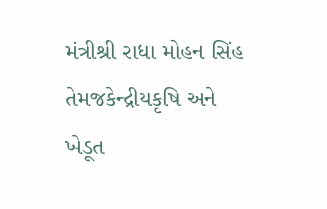મંત્રીશ્રી રાધા મોહન સિંહ તેમજકેન્દ્રીયકૃષિ અને ખેડૂત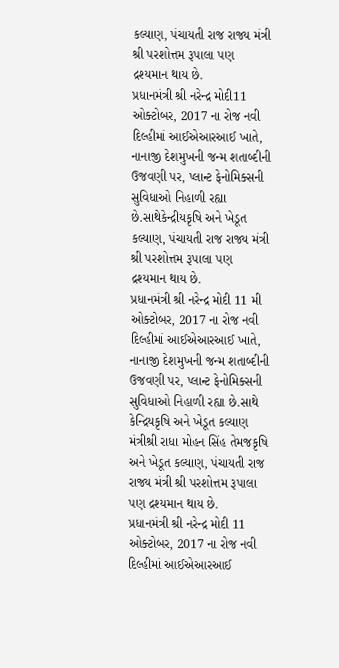કલ્યાણ, પંચાયતી રાજ રાજ્ય મંત્રી શ્રી પરશોત્તમ રૂપાલા પણ દ્રશ્યમાન થાય છે.
પ્રધાનમંત્રી શ્રી નરેન્દ્ર મોદી11 ઓક્ટોબર, 2017 ના રોજ નવી દિલ્હીમાં આઈએઆરઆઈ ખાતે, નાનાજી દેશમુખની જન્મ શતાબ્દીની ઉજવણી પર, પ્લાન્ટ ફેનોમિક્સની સુવિધાઓ નિહાળી રહ્યા છે.સાથેકેન્દ્રીયકૃષિ અને ખેડૂત કલ્યાણ, પંચાયતી રાજ રાજ્ય મંત્રી શ્રી પરશોત્તમ રૂપાલા પણ દ્રશ્યમાન થાય છે.
પ્રધાનમંત્રી શ્રી નરેન્દ્ર મોદી 11 મી ઓક્ટોબર, 2017 ના રોજ નવી દિલ્હીમાં આઈએઆરઆઈ ખાતે, નાનાજી દેશમુખની જન્મ શતાબ્દીની ઉજવણી પર, પ્લાન્ટ ફેનોમિક્સની સુવિધાઓ નિહાળી રહ્યા છે.સાથે કેન્દ્રિયકૃષિ અને ખેડૂત કલ્યાણ મંત્રીશ્રી રાધા મોહન સિંહ તેમજકૃષિ અને ખેડૂત કલ્યાણ, પંચાયતી રાજ રાજ્ય મંત્રી શ્રી પરશોત્તમ રૂપાલા પણ દ્રશ્યમાન થાય છે.
પ્રધાનમંત્રી શ્રી નરેન્દ્ર મોદી 11 ઓક્ટોબર, 2017 ના રોજ નવી દિલ્હીમાં આઈએઆરઆઈ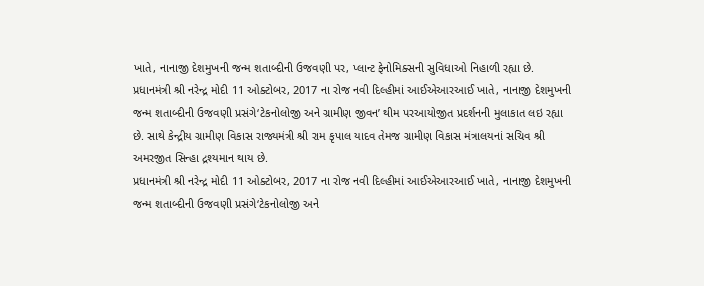ખાતે, નાનાજી દેશમુખની જન્મ શતાબ્દીની ઉજવણી પર, પ્લાન્ટ ફેનોમિક્સની સુવિધાઓ નિહાળી રહ્યા છે.
પ્રધાનમંત્રી શ્રી નરેન્દ્ર મોદી 11 ઓક્ટોબર, 2017 ના રોજ નવી દિલ્હીમાં આઈએઆરઆઈ ખાતે, નાનાજી દેશમુખની જન્મ શતાબ્દીની ઉજવણી પ્રસંગે‘ટેકનોલોજી અને ગ્રામીણ જીવન’ થીમ પરઆયોજીત પ્રદર્શનની મુલાકાત લઇ રહ્યા છે. સાથે કેન્દ્રીય ગ્રામીણ વિકાસ રાજ્યમંત્રી શ્રી રામ કૃપાલ યાદવ તેમજ ગ્રામીણ વિકાસ મંત્રાલયનાં સચિવ શ્રી અમરજીત સિન્હા દ્રશ્યમાન થાય છે.
પ્રધાનમંત્રી શ્રી નરેન્દ્ર મોદી 11 ઓક્ટોબર, 2017 ના રોજ નવી દિલ્હીમાં આઈએઆરઆઈ ખાતે, નાનાજી દેશમુખની જન્મ શતાબ્દીની ઉજવણી પ્રસંગે‘ટેકનોલોજી અને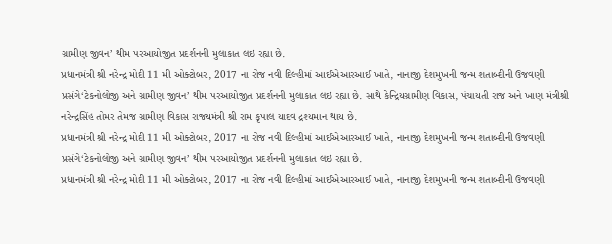ગ્રામીણ જીવન’ થીમ પરઆયોજીત પ્રદર્શનની મુલાકાત લઇ રહ્યા છે.
પ્રધાનમંત્રી શ્રી નરેન્દ્ર મોદી 11 મી ઓક્ટોબર, 2017 ના રોજ નવી દિલ્હીમાં આઈએઆરઆઈ ખાતે, નાનાજી દેશમુખની જન્મ શતાબ્દીની ઉજવણી પ્રસંગે‘ટેકનોલોજી અને ગ્રામીણ જીવન’ થીમ પરઆયોજીત પ્રદર્શનની મુલાકાત લઇ રહ્યા છે. સાથે કેન્દ્રિયગ્રામીણ વિકાસ, પંચાયતી રાજ અને ખાણ મંત્રીશ્રી નરેન્દ્રસિંહ તોમર તેમજ ગ્રામીણ વિકાસ રાજ્યમંત્રી શ્રી રામ કૃપાલ યાદવ દ્રશ્યમાન થાય છે.
પ્રધાનમંત્રી શ્રી નરેન્દ્ર મોદી 11 મી ઓક્ટોબર, 2017 ના રોજ નવી દિલ્હીમાં આઈએઆરઆઈ ખાતે, નાનાજી દેશમુખની જન્મ શતાબ્દીની ઉજવણી પ્રસંગે‘ટેકનોલોજી અને ગ્રામીણ જીવન’ થીમ પરઆયોજીત પ્રદર્શનની મુલાકાત લઇ રહ્યા છે.
પ્રધાનમંત્રી શ્રી નરેન્દ્ર મોદી 11 મી ઓક્ટોબર, 2017 ના રોજ નવી દિલ્હીમાં આઈએઆરઆઈ ખાતે, નાનાજી દેશમુખની જન્મ શતાબ્દીની ઉજવણી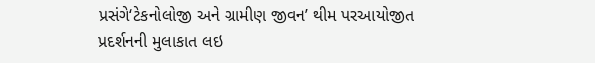પ્રસંગે‘ટેકનોલોજી અને ગ્રામીણ જીવન’ થીમ પરઆયોજીત પ્રદર્શનની મુલાકાત લઇ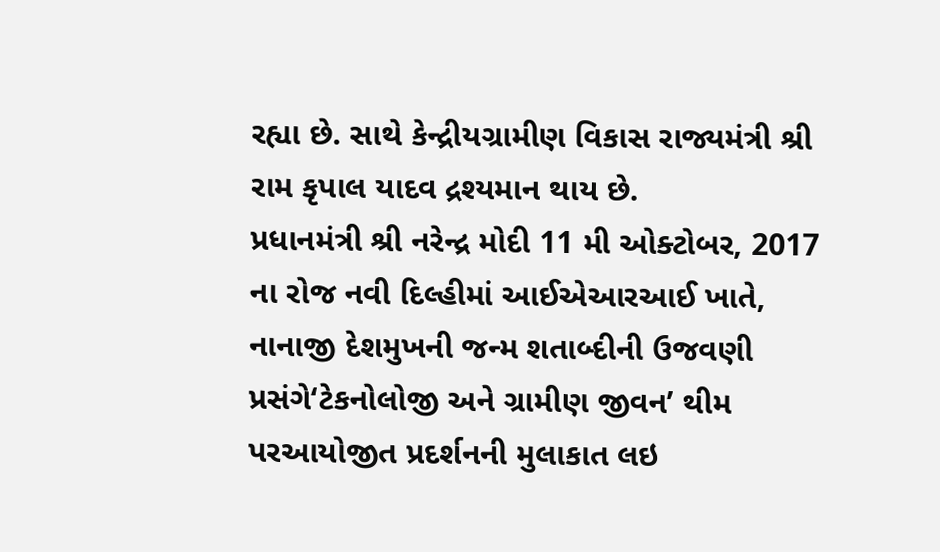રહ્યા છે. સાથે કેન્દ્રીયગ્રામીણ વિકાસ રાજ્યમંત્રી શ્રી રામ કૃપાલ યાદવ દ્રશ્યમાન થાય છે.
પ્રધાનમંત્રી શ્રી નરેન્દ્ર મોદી 11 મી ઓક્ટોબર, 2017 ના રોજ નવી દિલ્હીમાં આઈએઆરઆઈ ખાતે, નાનાજી દેશમુખની જન્મ શતાબ્દીની ઉજવણી પ્રસંગે‘ટેકનોલોજી અને ગ્રામીણ જીવન’ થીમ પરઆયોજીત પ્રદર્શનની મુલાકાત લઇ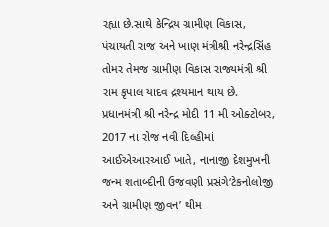રહ્યા છે.સાથે કેન્દ્રિય ગ્રામીણ વિકાસ, પંચાયતી રાજ અને ખાણ મંત્રીશ્રી નરેન્દ્રસિંહ તોમર તેમજ ગ્રામીણ વિકાસ રાજ્યમંત્રી શ્રી રામ કૃપાલ યાદવ દ્રશ્યમાન થાય છે.
પ્રધાનમંત્રી શ્રી નરેન્દ્ર મોદી 11 મી ઓક્ટોબર, 2017 ના રોજ નવી દિલ્હીમાં આઈએઆરઆઈ ખાતે, નાનાજી દેશમુખની જન્મ શતાબ્દીની ઉજવણી પ્રસંગે‘ટેકનોલોજી અને ગ્રામીણ જીવન’ થીમ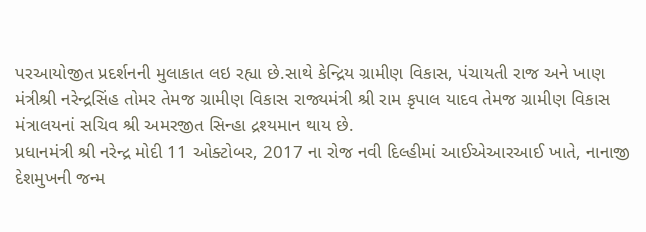પરઆયોજીત પ્રદર્શનની મુલાકાત લઇ રહ્યા છે.સાથે કેન્દ્રિય ગ્રામીણ વિકાસ, પંચાયતી રાજ અને ખાણ મંત્રીશ્રી નરેન્દ્રસિંહ તોમર તેમજ ગ્રામીણ વિકાસ રાજ્યમંત્રી શ્રી રામ કૃપાલ યાદવ તેમજ ગ્રામીણ વિકાસ મંત્રાલયનાં સચિવ શ્રી અમરજીત સિન્હા દ્રશ્યમાન થાય છે.
પ્રધાનમંત્રી શ્રી નરેન્દ્ર મોદી 11 ઓક્ટોબર, 2017 ના રોજ નવી દિલ્હીમાં આઈએઆરઆઈ ખાતે, નાનાજી દેશમુખની જન્મ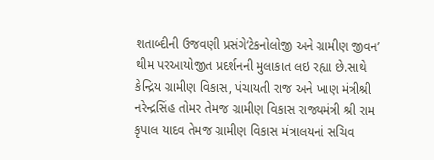શતાબ્દીની ઉજવણી પ્રસંગે‘ટેકનોલોજી અને ગ્રામીણ જીવન’ થીમ પરઆયોજીત પ્રદર્શનની મુલાકાત લઇ રહ્યા છે.સાથે કેન્દ્રિય ગ્રામીણ વિકાસ, પંચાયતી રાજ અને ખાણ મંત્રીશ્રી નરેન્દ્રસિંહ તોમર તેમજ ગ્રામીણ વિકાસ રાજ્યમંત્રી શ્રી રામ કૃપાલ યાદવ તેમજ ગ્રામીણ વિકાસ મંત્રાલયનાં સચિવ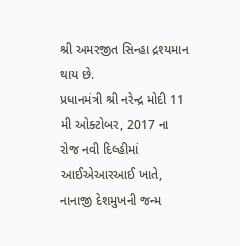શ્રી અમરજીત સિન્હા દ્રશ્યમાન થાય છે.
પ્રધાનમંત્રી શ્રી નરેન્દ્ર મોદી 11 મી ઓક્ટોબર, 2017 ના રોજ નવી દિલ્હીમાં આઈએઆરઆઈ ખાતે, નાનાજી દેશમુખની જન્મ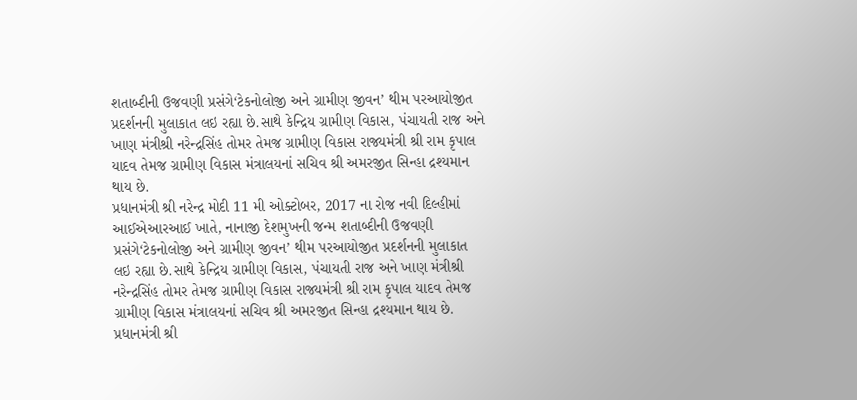શતાબ્દીની ઉજવણી પ્રસંગે‘ટેકનોલોજી અને ગ્રામીણ જીવન’ થીમ પરઆયોજીત પ્રદર્શનની મુલાકાત લઇ રહ્યા છે.સાથે કેન્દ્રિય ગ્રામીણ વિકાસ, પંચાયતી રાજ અને ખાણ મંત્રીશ્રી નરેન્દ્રસિંહ તોમર તેમજ ગ્રામીણ વિકાસ રાજ્યમંત્રી શ્રી રામ કૃપાલ યાદવ તેમજ ગ્રામીણ વિકાસ મંત્રાલયનાં સચિવ શ્રી અમરજીત સિન્હા દ્રશ્યમાન થાય છે.
પ્રધાનમંત્રી શ્રી નરેન્દ્ર મોદી 11 મી ઓક્ટોબર, 2017 ના રોજ નવી દિલ્હીમાં આઈએઆરઆઈ ખાતે, નાનાજી દેશમુખની જન્મ શતાબ્દીની ઉજવણી પ્રસંગે‘ટેકનોલોજી અને ગ્રામીણ જીવન’ થીમ પરઆયોજીત પ્રદર્શનની મુલાકાત લઇ રહ્યા છે.સાથે કેન્દ્રિય ગ્રામીણ વિકાસ, પંચાયતી રાજ અને ખાણ મંત્રીશ્રી નરેન્દ્રસિંહ તોમર તેમજ ગ્રામીણ વિકાસ રાજ્યમંત્રી શ્રી રામ કૃપાલ યાદવ તેમજ ગ્રામીણ વિકાસ મંત્રાલયનાં સચિવ શ્રી અમરજીત સિન્હા દ્રશ્યમાન થાય છે.
પ્રધાનમંત્રી શ્રી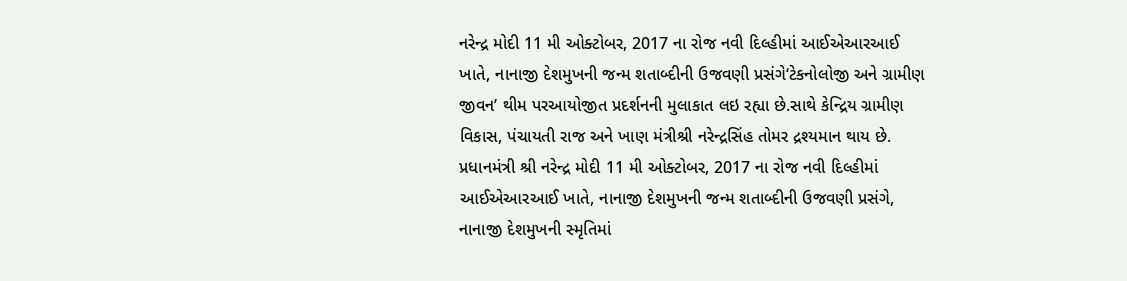નરેન્દ્ર મોદી 11 મી ઓક્ટોબર, 2017 ના રોજ નવી દિલ્હીમાં આઈએઆરઆઈ ખાતે, નાનાજી દેશમુખની જન્મ શતાબ્દીની ઉજવણી પ્રસંગે‘ટેકનોલોજી અને ગ્રામીણ જીવન’ થીમ પરઆયોજીત પ્રદર્શનની મુલાકાત લઇ રહ્યા છે.સાથે કેન્દ્રિય ગ્રામીણ વિકાસ, પંચાયતી રાજ અને ખાણ મંત્રીશ્રી નરેન્દ્રસિંહ તોમર દ્રશ્યમાન થાય છે.
પ્રધાનમંત્રી શ્રી નરેન્દ્ર મોદી 11 મી ઓક્ટોબર, 2017 ના રોજ નવી દિલ્હીમાં આઈએઆરઆઈ ખાતે, નાનાજી દેશમુખની જન્મ શતાબ્દીની ઉજવણી પ્રસંગે, નાનાજી દેશમુખની સ્મૃતિમાં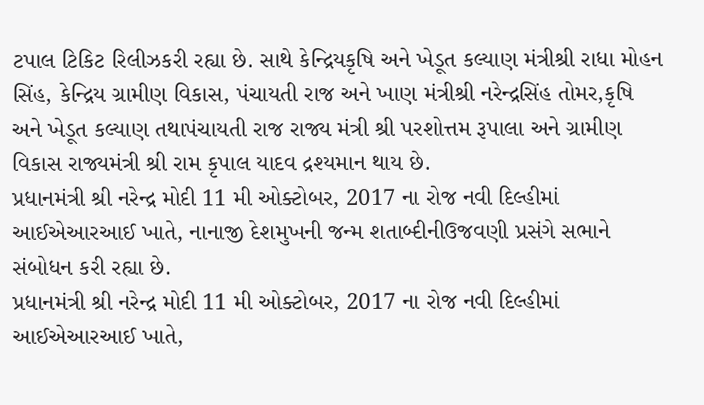ટપાલ ટિકિટ રિલીઝકરી રહ્યા છે. સાથે કેન્દ્રિયકૃષિ અને ખેડૂત કલ્યાણ મંત્રીશ્રી રાધા મોહન સિંહ, કેન્દ્રિય ગ્રામીણ વિકાસ, પંચાયતી રાજ અને ખાણ મંત્રીશ્રી નરેન્દ્રસિંહ તોમર,કૃષિ અને ખેડૂત કલ્યાણ તથાપંચાયતી રાજ રાજ્ય મંત્રી શ્રી પરશોત્તમ રૂપાલા અને ગ્રામીણ વિકાસ રાજ્યમંત્રી શ્રી રામ કૃપાલ યાદવ દ્રશ્યમાન થાય છે.
પ્રધાનમંત્રી શ્રી નરેન્દ્ર મોદી 11 મી ઓક્ટોબર, 2017 ના રોજ નવી દિલ્હીમાં આઈએઆરઆઈ ખાતે, નાનાજી દેશમુખની જન્મ શતાબ્દીનીઉજવણી પ્રસંગે સભાને સંબોધન કરી રહ્યા છે.
પ્રધાનમંત્રી શ્રી નરેન્દ્ર મોદી 11 મી ઓક્ટોબર, 2017 ના રોજ નવી દિલ્હીમાં આઈએઆરઆઈ ખાતે,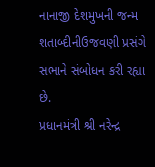નાનાજી દેશમુખની જન્મ શતાબ્દીનીઉજવણી પ્રસંગે સભાને સંબોધન કરી રહ્યા છે.
પ્રધાનમંત્રી શ્રી નરેન્દ્ર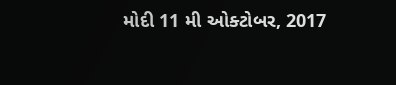મોદી 11 મી ઓક્ટોબર, 2017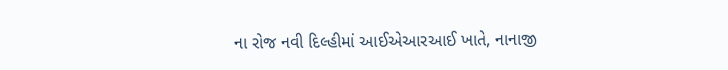ના રોજ નવી દિલ્હીમાં આઈએઆરઆઈ ખાતે, નાનાજી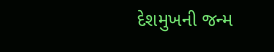દેશમુખની જન્મ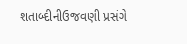શતાબ્દીનીઉજવણી પ્રસંગે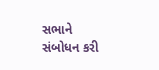સભાને સંબોધન કરી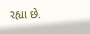રહ્યા છે.